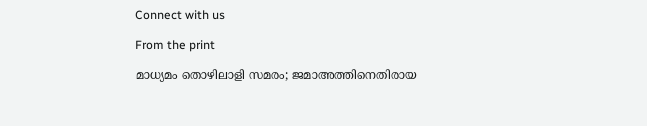Connect with us

From the print

മാധ്യമം തൊഴിലാളി സമരം; ജമാഅത്തിനെതിരായ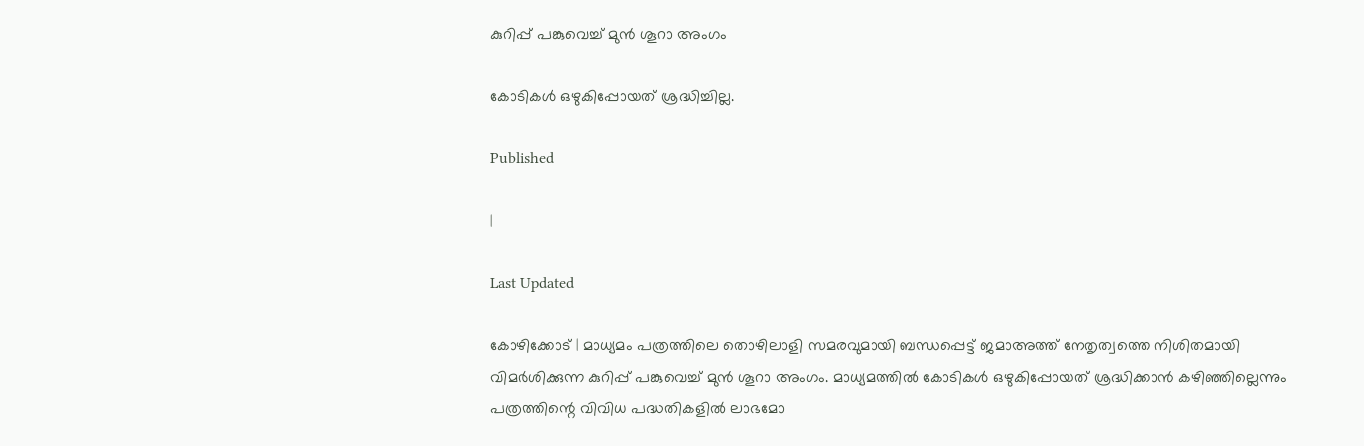കുറിപ്പ് പങ്കുവെച്ച് മുന്‍ ശൂറാ അംഗം

കോടികള്‍ ഒഴുകിപ്പോയത് ശ്രദ്ധിച്ചില്ല.

Published

|

Last Updated

കോഴിക്കോട് | മാധ്യമം പത്രത്തിലെ തൊഴിലാളി സമരവുമായി ബന്ധപ്പെട്ട് ജമാഅത്ത് നേതൃത്വത്തെ നിശിതമായി വിമര്‍ശിക്കുന്ന കുറിപ്പ് പങ്കുവെച്ച് മുന്‍ ശൂറാ അംഗം. മാധ്യമത്തില്‍ കോടികള്‍ ഒഴുകിപ്പോയത് ശ്രദ്ധിക്കാന്‍ കഴിഞ്ഞില്ലെന്നും പത്രത്തിന്റെ വിവിധ പദ്ധതികളില്‍ ലാഭമോ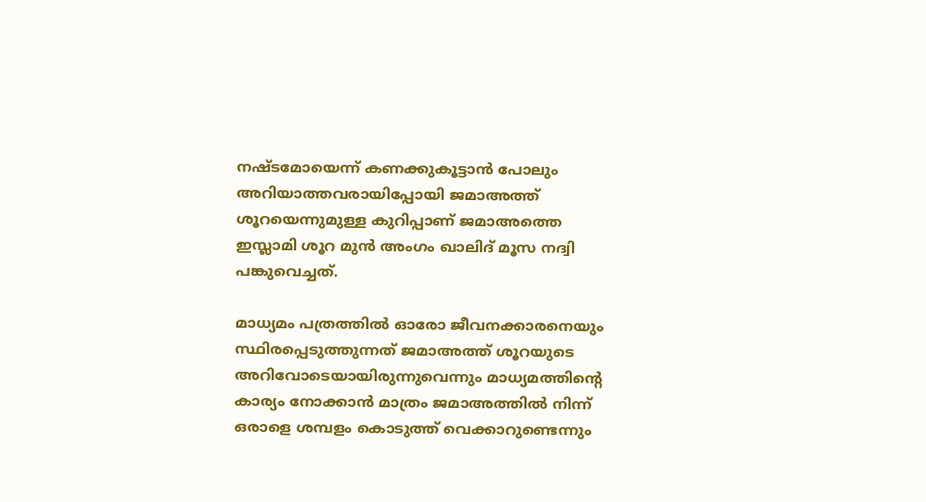നഷ്ടമോയെന്ന് കണക്കുകൂട്ടാന്‍ പോലും അറിയാത്തവരായിപ്പോയി ജമാഅത്ത് ശൂറയെന്നുമുള്ള കുറിപ്പാണ് ജമാഅത്തെ ഇസ്ലാമി ശൂറ മുന്‍ അംഗം ഖാലിദ് മൂസ നദ്വി പങ്കുവെച്ചത്.

മാധ്യമം പത്രത്തില്‍ ഓരോ ജീവനക്കാരനെയും സ്ഥിരപ്പെടുത്തുന്നത് ജമാഅത്ത് ശൂറയുടെ അറിവോടെയായിരുന്നുവെന്നും മാധ്യമത്തിന്റെ കാര്യം നോക്കാന്‍ മാത്രം ജമാഅത്തില്‍ നിന്ന് ഒരാളെ ശമ്പളം കൊടുത്ത് വെക്കാറുണ്ടെന്നും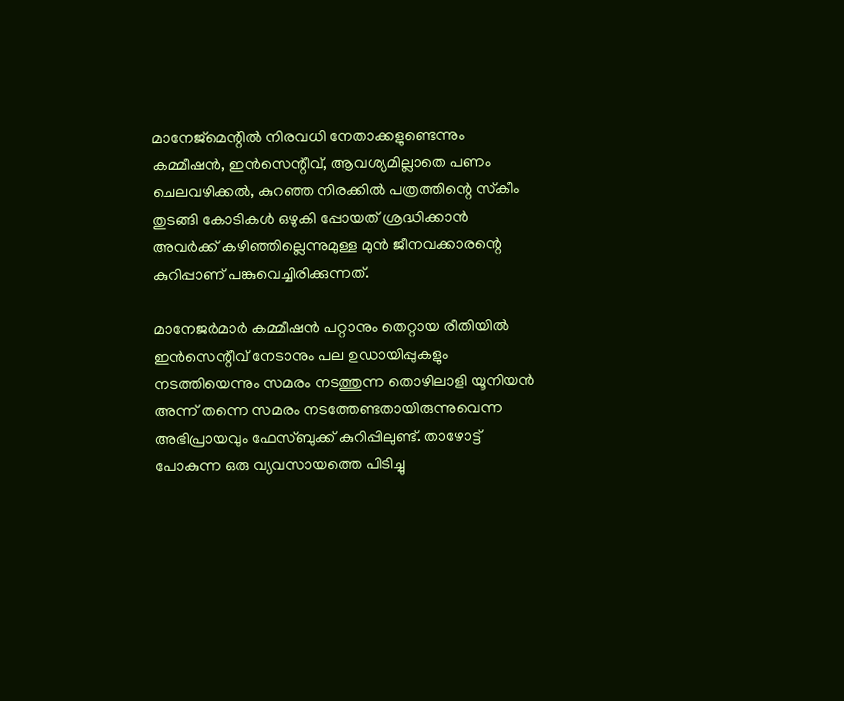മാനേജ്മെന്റില്‍ നിരവധി നേതാക്കളുണ്ടെന്നും കമ്മീഷന്‍, ഇന്‍സെന്റീവ്, ആവശ്യമില്ലാതെ പണം ചെലവഴിക്കല്‍, കുറഞ്ഞ നിരക്കില്‍ പത്രത്തിന്റെ സ്‌കീം തുടങ്ങി കോടികള്‍ ഒഴുകി പ്പോയത് ശ്രദ്ധിക്കാന്‍ അവര്‍ക്ക് കഴിഞ്ഞില്ലെന്നുമുള്ള മുന്‍ ജീനവക്കാരന്റെ കുറിപ്പാണ് പങ്കുവെച്ചിരിക്കുന്നത്.

മാനേജര്‍മാര്‍ കമ്മീഷന്‍ പറ്റാനും തെറ്റായ രീതിയില്‍ ഇന്‍സെന്റീവ് നേടാനും പല ഉഡായിപ്പുകളും നടത്തിയെന്നും സമരം നടത്തുന്ന തൊഴിലാളി യൂനിയന്‍ അന്ന് തന്നെ സമരം നടത്തേണ്ടതായിരുന്നുവെന്ന അഭിപ്രായവും ഫേസ്ബുക്ക് കുറിപ്പിലുണ്ട്. താഴോട്ട് പോകുന്ന ഒരു വ്യവസായത്തെ പിടിച്ചു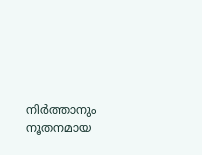നിര്‍ത്താനും നൂതനമായ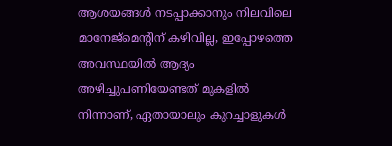ആശയങ്ങള്‍ നടപ്പാക്കാനും നിലവിലെ മാനേജ്മെന്റിന് കഴിവില്ല, ഇപ്പോഴത്തെ അവസ്ഥയില്‍ ആദ്യം അഴിച്ചുപണിയേണ്ടത് മുകളില്‍ നിന്നാണ്, ഏതായാലും കുറച്ചാളുകള്‍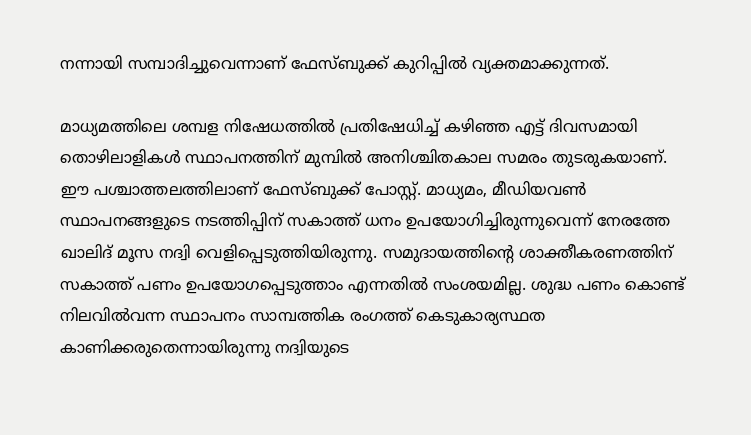നന്നായി സമ്പാദിച്ചുവെന്നാണ് ഫേസ്ബുക്ക് കുറിപ്പില്‍ വ്യക്തമാക്കുന്നത്.

മാധ്യമത്തിലെ ശമ്പള നിഷേധത്തില്‍ പ്രതിഷേധിച്ച് കഴിഞ്ഞ എട്ട് ദിവസമായി തൊഴിലാളികള്‍ സ്ഥാപനത്തിന് മുമ്പില്‍ അനിശ്ചിതകാല സമരം തുടരുകയാണ്. ഈ പശ്ചാത്തലത്തിലാണ് ഫേസ്ബുക്ക് പോസ്റ്റ്. മാധ്യമം, മീഡിയവണ്‍ സ്ഥാപനങ്ങളുടെ നടത്തിപ്പിന് സകാത്ത് ധനം ഉപയോഗിച്ചിരുന്നുവെന്ന് നേരത്തേ ഖാലിദ് മൂസ നദ്വി വെളിപ്പെടുത്തിയിരുന്നു. സമുദായത്തിന്റെ ശാക്തീകരണത്തിന് സകാത്ത് പണം ഉപയോഗപ്പെടുത്താം എന്നതില്‍ സംശയമില്ല. ശുദ്ധ പണം കൊണ്ട് നിലവില്‍വന്ന സ്ഥാപനം സാമ്പത്തിക രംഗത്ത് കെടുകാര്യസ്ഥത കാണിക്കരുതെന്നായിരുന്നു നദ്വിയുടെ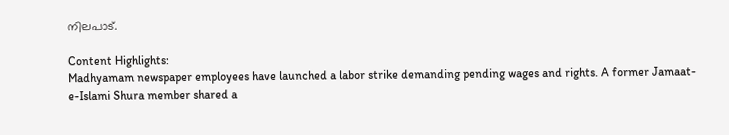നിലപാട്.

Content Highlights:
Madhyamam newspaper employees have launched a labor strike demanding pending wages and rights. A former Jamaat-e-Islami Shura member shared a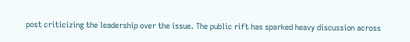post criticizing the leadership over the issue. The public rift has sparked heavy discussion across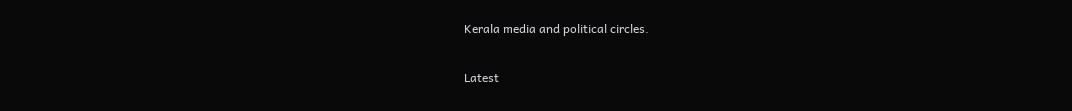Kerala media and political circles.

Latest